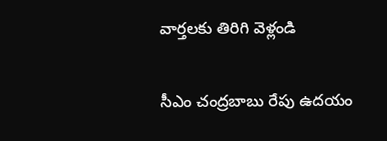వార్తలకు తిరిగి వెళ్లండి

సీఎం చంద్రబాబు రేపు ఉదయం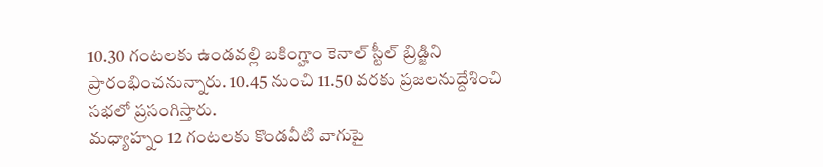10.30 గంటలకు ఉండవల్లి బకింగ్హాం కెనాల్ స్టీల్ బ్రిడ్జిని ప్రారంభించనున్నారు. 10.45 నుంచి 11.50 వరకు ప్రజలనుద్దేశించి సభలో ప్రసంగిస్తారు.
మధ్యాహ్నం 12 గంటలకు కొండవీటి వాగుపై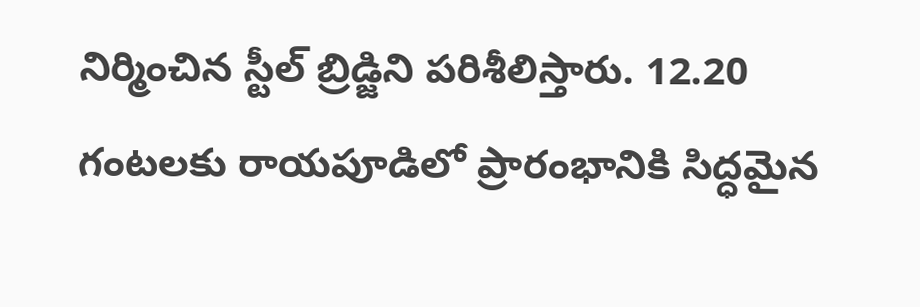నిర్మించిన స్టీల్ బ్రిడ్జిని పరిశీలిస్తారు. 12.20 గంటలకు రాయపూడిలో ప్రారంభానికి సిద్ధమైన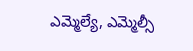ఎమ్మెల్యే, ఎమ్మెల్సీ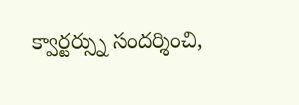క్వార్టర్స్ను సందర్శించి,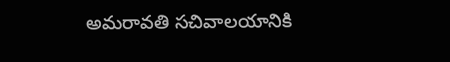అమరావతి సచివాలయానికి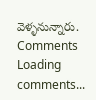వెళ్ళనున్నారు.
Comments
Loading comments...